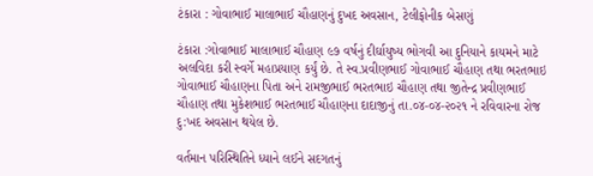ટંકારા : ગોવાભાઈ માલાભાઈ ચૌહાણનું દુખદ અવસાન, ટેલીફોનીક બેસણું

ટંકારા :ગોવાભાઈ માલાભાઈ ચૌહાણ ૯૭ વર્ષનું દીર્ઘાયુષ્ય ભોગવી આ દુનિયાને કાયમને માટે અલવિદા કરી સ્વર્ગે મહાપ્રયાણ કર્યું છે. તે સ્વ.પ્રવીણભાઈ ગોવાભાઈ ચૌહાણ તથા ભરતભાઇ ગોવાભાઈ ચૌહાણના પિતા અને રામજીભાઈ ભરતભાઇ ચૌહાણ તથા જીતેન્દ્ર પ્રવીણભાઈ ચૌહાણ તથા મુકેશભાઈ ભરતભાઈ ચૌહાણના દાદાજીનું તા.૦૪-૦૪-૨૦૨૧ ને રવિવારના રોજ દુ:ખદ અવસાન થયેલ છે.

વર્તમાન પરિસ્થિતિને ધ્યાને લઈને સદગતનું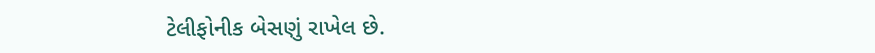ટેલીફોનીક બેસણું રાખેલ છે.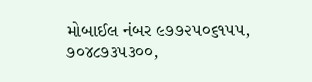મોબાઈલ નંબર ૯૭૭૨૫૦૬૧૫૫, ૭૦૪૮૭૩૫૩૦૦,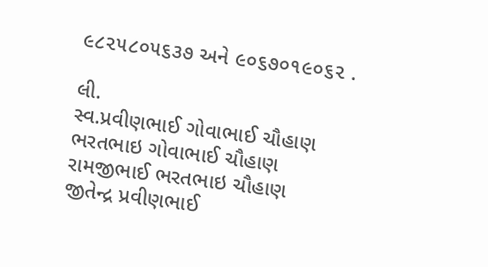૯૮૨૫૮૦૫૬૩૭ અને ૯૦૬૭૦૧૯૦૬૨ .

લી.
સ્વ.પ્રવીણભાઈ ગોવાભાઈ ચૌહાણ
ભરતભાઇ ગોવાભાઈ ચૌહાણ
રામજીભાઈ ભરતભાઇ ચૌહાણ
જીતેન્દ્ર પ્રવીણભાઈ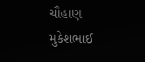ચૌહાણ
મુકેશભાઈ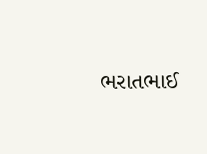ભરાતભાઈ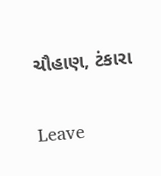ચૌહાણ, ટંકારા

Leave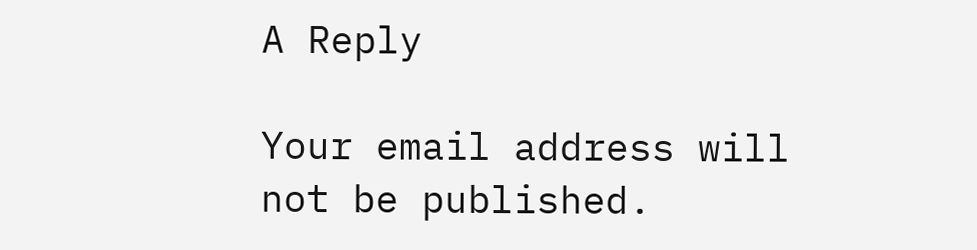A Reply

Your email address will not be published.